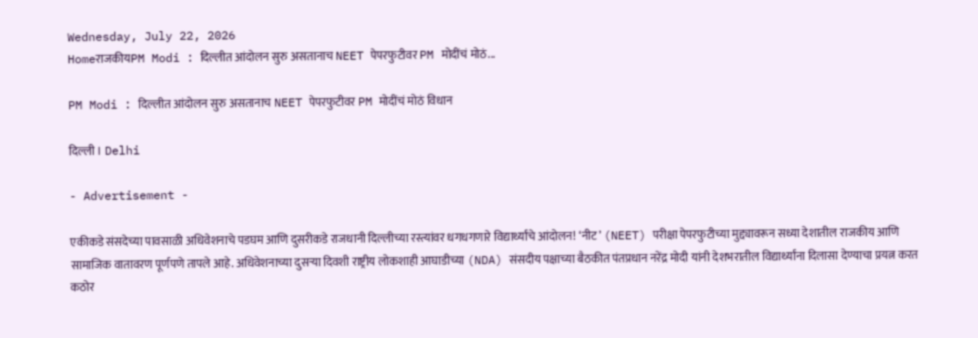Wednesday, July 22, 2026
HomeराजकीयPM Modi : दिल्लीत आंदोलन सुरु असतानाच NEET पेपरफुटीवर PM मोदींचं मोठं...

PM Modi : दिल्लीत आंदोलन सुरु असतानाच NEET पेपरफुटीवर PM मोदींचं मोठं विधान

दिल्ली । Delhi

- Advertisement -

एकीकडे संसदेच्या पावसाळी अधिवेशनाचे पडघम आणि दुसरीकडे राजधानी दिल्लीच्या रस्त्यांवर धगधगणारे विद्यार्थ्यांचे आंदोलन! ‘नीट’ (NEET) परीक्षा पेपरफुटीच्या मुद्द्यावरून सध्या देशातील राजकीय आणि सामाजिक वातावरण पूर्णपणे तापले आहे. अधिवेशनाच्या दुसऱ्या दिवशी राष्ट्रीय लोकशाही आघाडीच्या (NDA) संसदीय पक्षाच्या बैठकीत पंतप्रधान नरेंद्र मोदी यांनी देशभरातील विद्यार्थ्यांना दिलासा देण्याचा प्रयत्न करत कठोर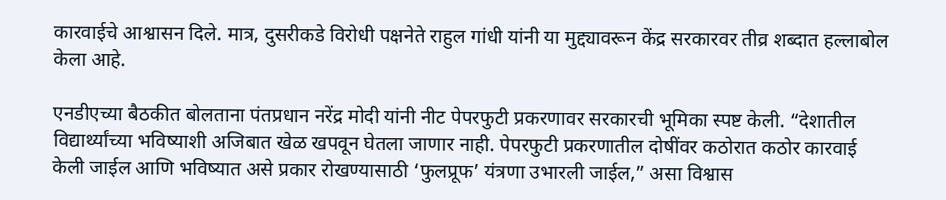कारवाईचे आश्वासन दिले. मात्र, दुसरीकडे विरोधी पक्षनेते राहुल गांधी यांनी या मुद्द्यावरून केंद्र सरकारवर तीव्र शब्दात हल्लाबोल केला आहे.

एनडीएच्या बैठकीत बोलताना पंतप्रधान नरेंद्र मोदी यांनी नीट पेपरफुटी प्रकरणावर सरकारची भूमिका स्पष्ट केली. “देशातील विद्यार्थ्यांच्या भविष्याशी अजिबात खेळ खपवून घेतला जाणार नाही. पेपरफुटी प्रकरणातील दोषींवर कठोरात कठोर कारवाई केली जाईल आणि भविष्यात असे प्रकार रोखण्यासाठी ‘फुलप्रूफ’ यंत्रणा उभारली जाईल,” असा विश्वास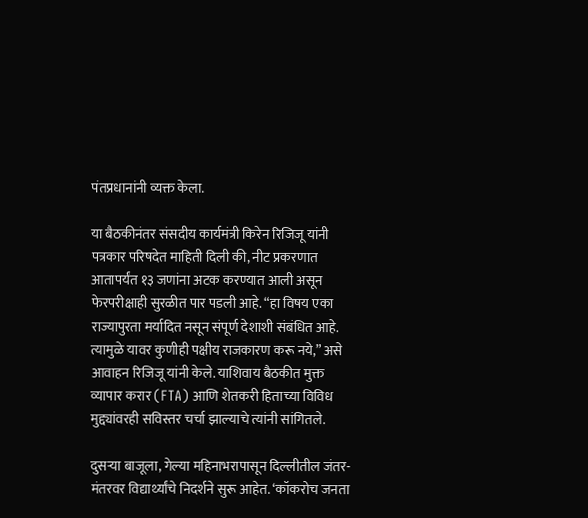पंतप्रधानांनी व्यक्त केला.

या बैठकीनंतर संसदीय कार्यमंत्री किरेन रिजिजू यांनी पत्रकार परिषदेत माहिती दिली की, नीट प्रकरणात आतापर्यंत १३ जणांना अटक करण्यात आली असून फेरपरीक्षाही सुरळीत पार पडली आहे. “हा विषय एका राज्यापुरता मर्यादित नसून संपूर्ण देशाशी संबंधित आहे. त्यामुळे यावर कुणीही पक्षीय राजकारण करू नये,” असे आवाहन रिजिजू यांनी केले. याशिवाय बैठकीत मुक्त व्यापार करार (FTA) आणि शेतकरी हिताच्या विविध मुद्द्यांवरही सविस्तर चर्चा झाल्याचे त्यांनी सांगितले.

दुसऱ्या बाजूला, गेल्या महिनाभरापासून दिल्लीतील जंतर-मंतरवर विद्यार्थ्यांचे निदर्शने सुरू आहेत. ‘कॉकरोच जनता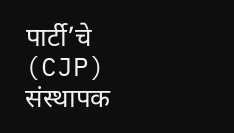पार्टी’चे (CJP) संस्थापक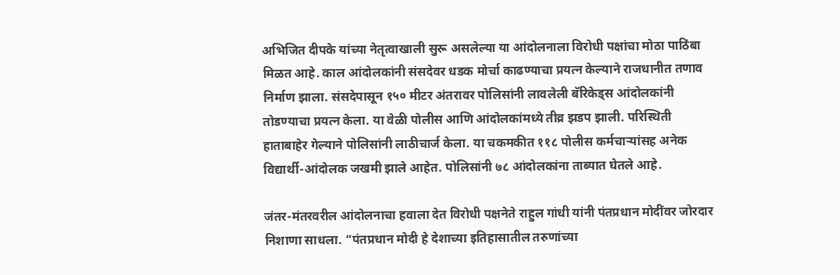अभिजित दीपके यांच्या नेतृत्वाखाली सुरू असलेल्या या आंदोलनाला विरोधी पक्षांचा मोठा पाठिंबा मिळत आहे. काल आंदोलकांनी संसदेवर धडक मोर्चा काढण्याचा प्रयत्न केल्याने राजधानीत तणाव निर्माण झाला. संसदेपासून १५० मीटर अंतरावर पोलिसांनी लावलेली बॅरिकेड्स आंदोलकांनी तोडण्याचा प्रयत्न केला. या वेळी पोलीस आणि आंदोलकांमध्ये तीव्र झडप झाली. परिस्थिती हाताबाहेर गेल्याने पोलिसांनी लाठीचार्ज केला. या चकमकीत ११८ पोलीस कर्मचाऱ्यांसह अनेक विद्यार्थी-आंदोलक जखमी झाले आहेत. पोलिसांनी ७८ आंदोलकांना ताब्यात घेतले आहे.

जंतर-मंतरवरील आंदोलनाचा हवाला देत विरोधी पक्षनेते राहुल गांधी यांनी पंतप्रधान मोदींवर जोरदार निशाणा साधला. “पंतप्रधान मोदी हे देशाच्या इतिहासातील तरुणांच्या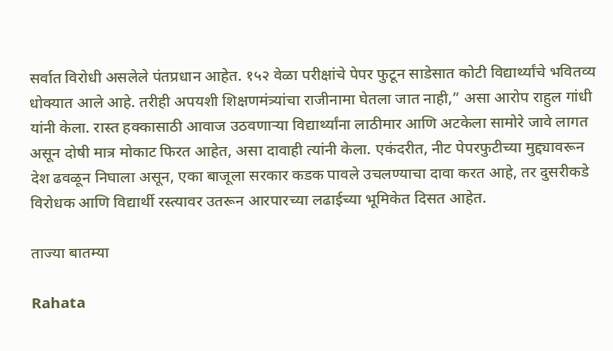सर्वात विरोधी असलेले पंतप्रधान आहेत. १५२ वेळा परीक्षांचे पेपर फुटून साडेसात कोटी विद्यार्थ्यांचे भवितव्य धोक्यात आले आहे. तरीही अपयशी शिक्षणमंत्र्यांचा राजीनामा घेतला जात नाही,” असा आरोप राहुल गांधी यांनी केला. रास्त हक्कासाठी आवाज उठवणाऱ्या विद्यार्थ्यांना लाठीमार आणि अटकेला सामोरे जावे लागत असून दोषी मात्र मोकाट फिरत आहेत, असा दावाही त्यांनी केला. एकंदरीत, नीट पेपरफुटीच्या मुद्द्यावरून देश ढवळून निघाला असून, एका बाजूला सरकार कडक पावले उचलण्याचा दावा करत आहे, तर दुसरीकडे विरोधक आणि विद्यार्थी रस्त्यावर उतरून आरपारच्या लढाईच्या भूमिकेत दिसत आहेत.

ताज्या बातम्या

Rahata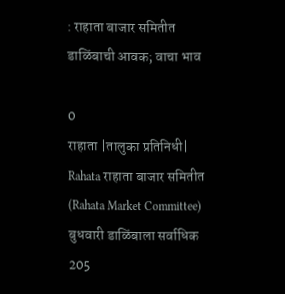: राहाता बाजार समितीत डाळिंबाची आवक; वाचा भाव

0
राहाता |तालुका प्रतिनिधी| Rahata राहाता बाजार समितीत (Rahata Market Committee) बुधवारी डाळिंबाला सर्वाधिक 205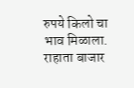रुपये किलो चा भाव मिळाला. राहाता बाजार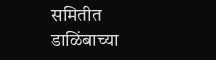समितीत डाळिंबाच्या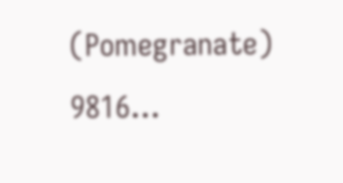(Pomegranate) 9816...